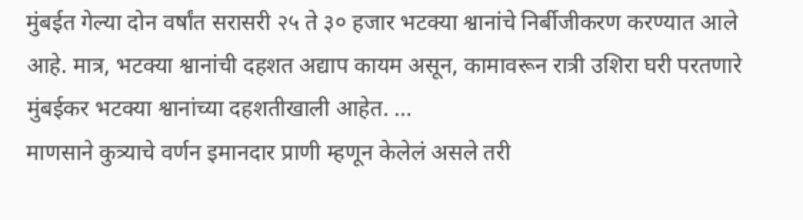मुंबईत गेल्या दोन वर्षांत सरासरी २५ ते ३० हजार भटक्या श्वानांचे निर्बीजीकरण करण्यात आले आहे. मात्र, भटक्या श्वानांची दहशत अद्याप कायम असून, कामावरून रात्री उशिरा घरी परतणारे मुंबईकर भटक्या श्वानांच्या दहशतीखाली आहेत. ...
माणसाने कुत्र्याचे वर्णन इमानदार प्राणी म्हणून केलेलं असले तरी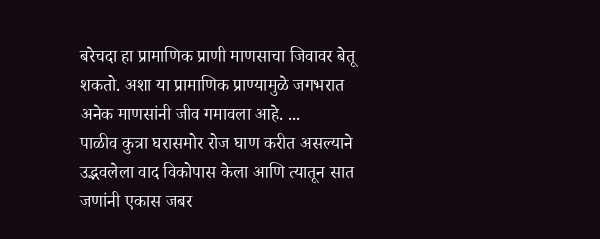बरेचदा हा प्रामाणिक प्राणी माणसाचा जिवावर बेतू शकतो. अशा या प्रामाणिक प्राण्यामुळे जगभरात अनेक माणसांनी जीव गमावला आहे. ...
पाळीव कुत्रा घरासमोर रोज घाण करीत असल्याने उद्भवलेला वाद विकोपास केला आणि त्यातून सात जणांनी एकास जबर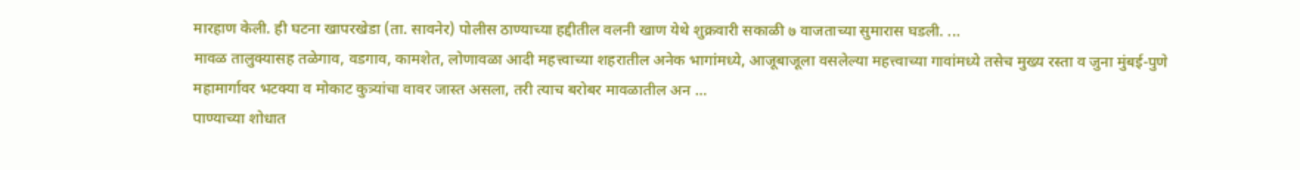मारहाण केली. ही घटना खापरखेडा (ता. सावनेर) पोलीस ठाण्याच्या हद्दीतील वलनी खाण येथे शुक्रवारी सकाळी ७ वाजताच्या सुमारास घडली. ...
मावळ तालुक्यासह तळेगाव, वडगाव, कामशेत, लोणावळा आदी महत्त्वाच्या शहरातील अनेक भागांमध्ये, आजूबाजूला वसलेल्या महत्त्वाच्या गावांमध्ये तसेच मुख्य रस्ता व जुना मुंबई-पुणे महामार्गावर भटक्या व मोकाट कुत्र्यांचा वावर जास्त असला, तरी त्याच बरोबर मावळातील अन ...
पाण्याच्या शोधात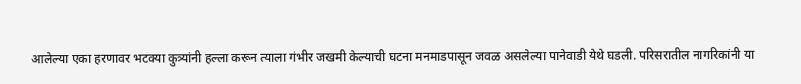आलेल्या एका हरणावर भटक्या कुत्र्यांनी हल्ला करून त्याला गंभीर जखमी केल्याची घटना मनमाडपासून जवळ असलेल्या पानेवाडी येथे घडली. परिसरातील नागरिकांनी या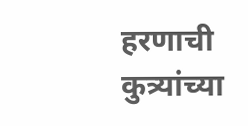हरणाची कुत्र्यांच्या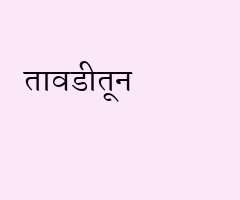तावडीतून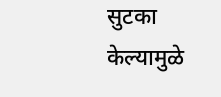सुटका केल्यामुळे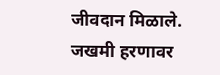जीवदान मिळाले. जखमी हरणावर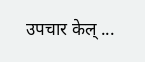उपचार केल् ...